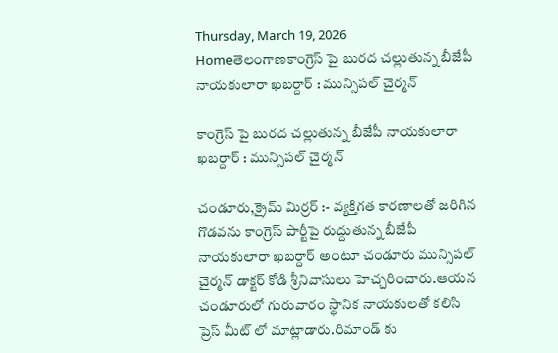Thursday, March 19, 2026
Homeతెలంగాణకాంగ్రెస్ పై బురద చల్లుతున్న బీజేపీ నాయకులారా ఖబర్దార్ : మున్సిపల్ చైర్మన్

కాంగ్రెస్ పై బురద చల్లుతున్న బీజేపీ నాయకులారా ఖబర్దార్ : మున్సిపల్ చైర్మన్

చండూరు,క్రైమ్ మిర్రర్ :- వ్యక్తిగత కారణాలతో జరిగిన గొడవను కాంగ్రెస్ పార్టీపై రుద్దుతున్న బీజేపీ నాయకులారా ఖబర్దార్ అంటూ చండూరు మున్సిపల్ చైర్మన్ డాక్టర్ కోడి శ్రీనివాసులు హెచ్చరించారు.ఆయన చండూరులో గురువారం స్థానిక నాయకులతో కలిసి ప్రెస్ మీట్ లో మాట్లాడారు.రిమాండ్ కు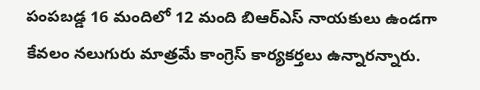పంపబడ్డ 16 మందిలో 12 మంది బిఆర్ఎస్ నాయకులు ఉండగా కేవలం నలుగురు మాత్రమే కాంగ్రెస్ కార్యకర్తలు ఉన్నారన్నారు.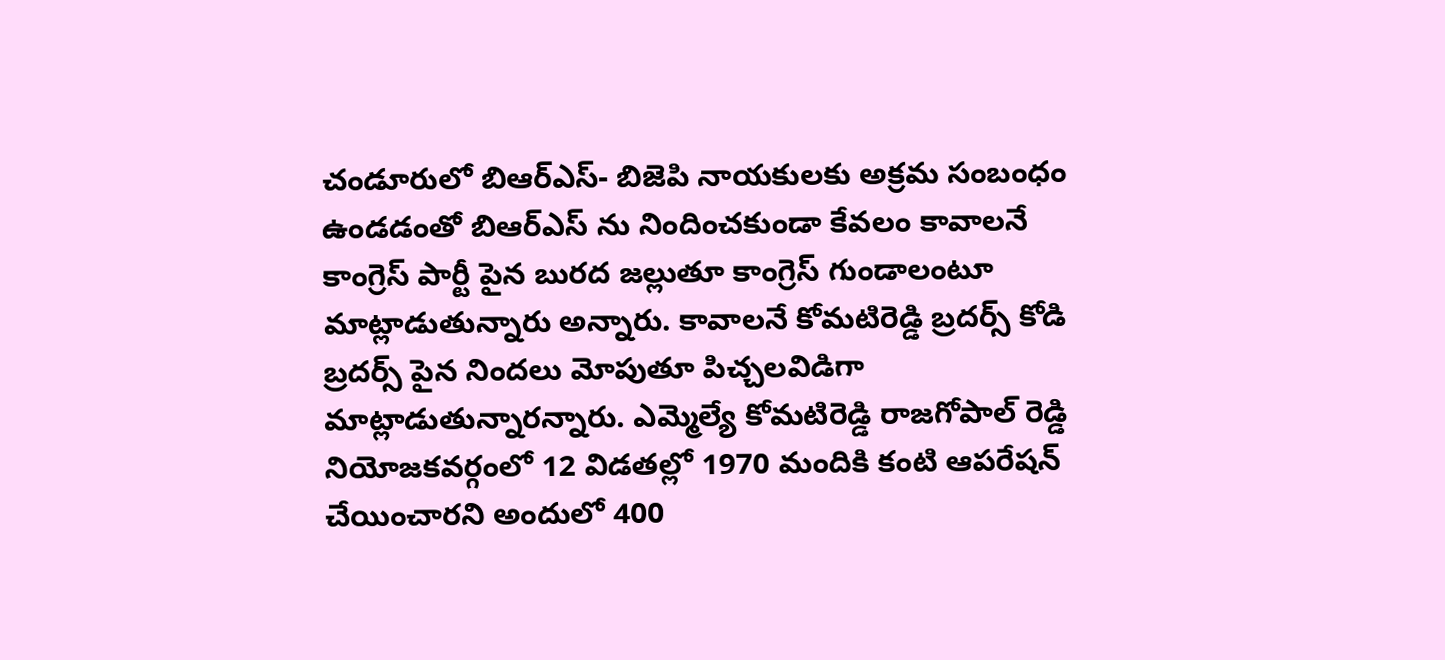చండూరులో బిఆర్ఎస్- బిజెపి నాయకులకు అక్రమ సంబంధం ఉండడంతో బిఆర్ఎస్ ను నిందించకుండా కేవలం కావాలనే కాంగ్రెస్ పార్టీ పైన బురద జల్లుతూ కాంగ్రెస్ గుండాలంటూ మాట్లాడుతున్నారు అన్నారు. కావాలనే కోమటిరెడ్డి బ్రదర్స్ కోడి బ్రదర్స్ పైన నిందలు మోపుతూ పిచ్చలవిడిగా మాట్లాడుతున్నారన్నారు. ఎమ్మెల్యే కోమటిరెడ్డి రాజగోపాల్ రెడ్డి నియోజకవర్గంలో 12 విడతల్లో 1970 మందికి కంటి ఆపరేషన్ చేయించారని అందులో 400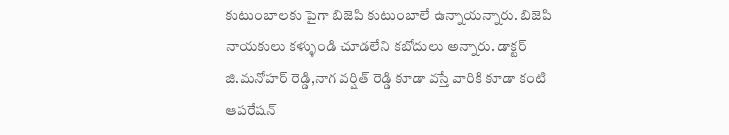కుటుంబాలకు పైగా బిజెపి కుటుంబాలే ఉన్నాయన్నారు. బిజెపి నాయకులు కళ్ళుండి చూడలేని కబోదులు అన్నారు. డాక్టర్ జి.మనోహర్ రెడ్డి,నాగ వర్షిత్ రెడ్డి కూడా వస్తే వారికి కూడా కంటి ఆపరేషన్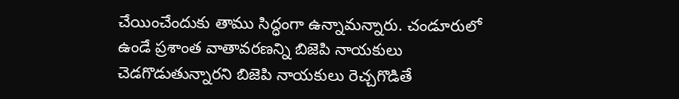చేయించేందుకు తాము సిద్ధంగా ఉన్నామన్నారు. చండూరులో ఉండే ప్రశాంత వాతావరణన్ని బిజెపి నాయకులు చెడగొడుతున్నారని బిజెపి నాయకులు రెచ్చగొడితే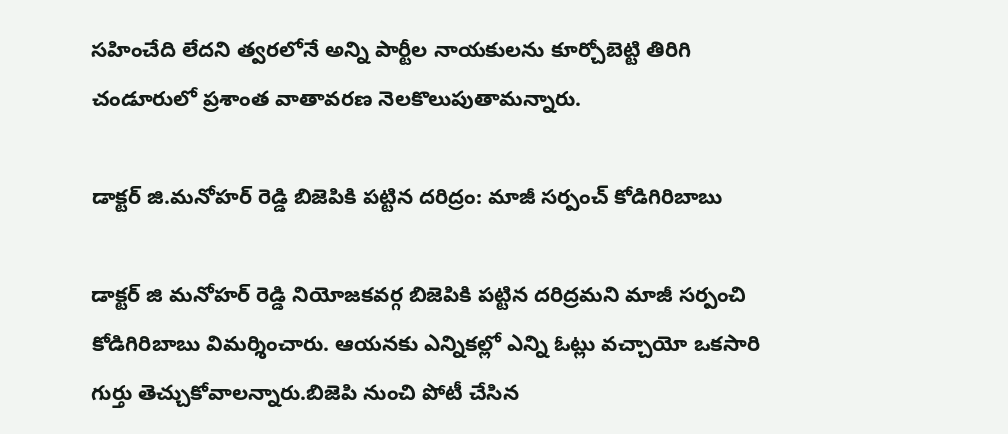సహించేది లేదని త్వరలోనే అన్ని పార్టీల నాయకులను కూర్చోబెట్టి తిరిగి చండూరులో ప్రశాంత వాతావరణ నెలకొలుపుతామన్నారు.

డాక్టర్ జి.మనోహర్ రెడ్డి బిజెపికి పట్టిన దరిద్రం: మాజీ సర్పంచ్ కోడిగిరిబాబు

డాక్టర్ జి మనోహర్ రెడ్డి నియోజకవర్గ బిజెపికి పట్టిన దరిద్రమని మాజీ సర్పంచి కోడిగిరిబాబు విమర్శించారు. ఆయనకు ఎన్నికల్లో ఎన్ని ఓట్లు వచ్చాయో ఒకసారి గుర్తు తెచ్చుకోవాలన్నారు.బిజెపి నుంచి పోటీ చేసిన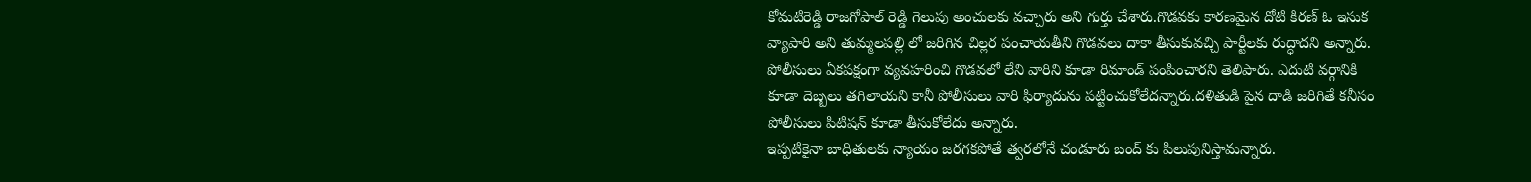కోమటిరెడ్డి రాజగోపాల్ రెడ్డి గెలుపు అంచులకు వచ్చారు అని గుర్తు చేశారు.గొడవకు కారణమైన దోటి కిరణ్ ఓ ఇసుక వ్యాపారి అని తుమ్మలపల్లి లో జరిగిన చిల్లర పంచాయతీని గొడవలు దాకా తీసుకువచ్చి పార్టీలకు రుద్ధాదని అన్నారు. పోలీసులు ఏకపక్షంగా వ్యవహరించి గొడవలో లేని వారిని కూడా రిమాండ్ పంపించారని తెలిపారు. ఎదుటి వర్గానికి కూడా దెబ్బలు తగిలాయని కానీ పోలీసులు వారి ఫిర్యాదును పట్టించుకోలేదన్నారు.దళితుడి పైన దాడి జరిగితే కనీసం పోలీసులు పిటిషన్ కూడా తీసుకోలేదు అన్నారు.
ఇప్పటికైనా బాధితులకు న్యాయం జరగకపోతే త్వరలోనే చండూరు బంద్ కు పిలుపునిస్తామన్నారు.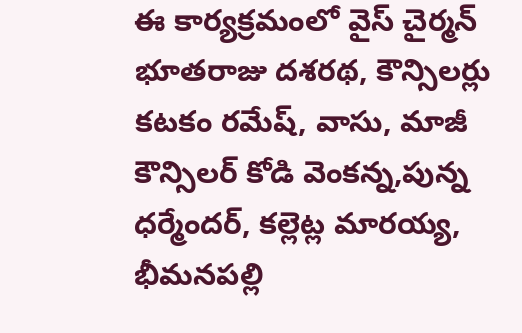ఈ కార్యక్రమంలో వైస్ చైర్మన్ భూతరాజు దశరథ, కౌన్సిలర్లు కటకం రమేష్, వాసు, మాజీ కౌన్సిలర్ కోడి వెంకన్న,పున్న ధర్మేందర్, కల్లెట్ల మారయ్య, భీమనపల్లి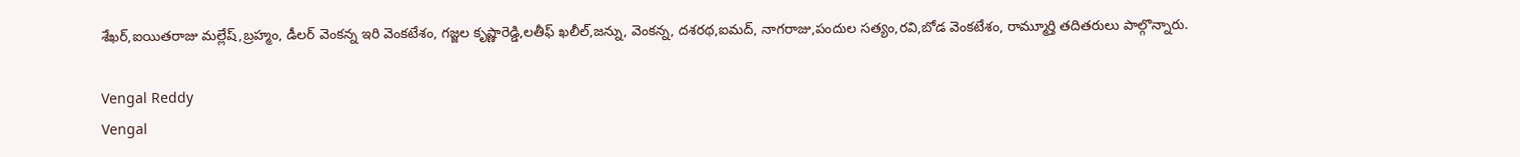శేఖర్,ఐయితరాజు మల్లేష్,బ్రహ్మం, డీలర్ వెంకన్న ఇరి వెంకటేశం, గజ్జల కృష్ణారెడ్డి,లతీఫ్ ఖలీల్,జన్ను, వెంకన్న, దశరథ,ఐమద్, నాగరాజు,పందుల సత్యం,రవి,బోడ వెంకటేశం, రామ్మూర్తి తదితరులు పాల్గొన్నారు.

Vengal Reddy
Vengal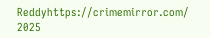Reddyhttps://crimemirror.com/
2025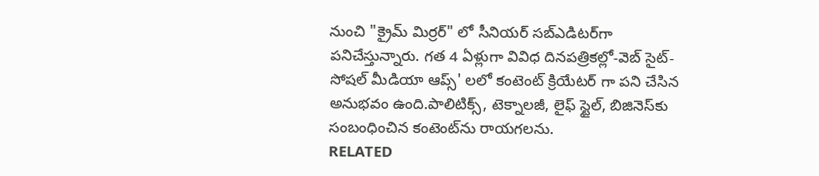నుంచి "క్రైమ్ మిర్రర్" లో సీనియర్ సబ్‌ఎడిటర్‌గా పనిచేస్తున్నారు. గత 4 ఏళ్లుగా వివిధ దినపత్రికల్లో-వెబ్ సైట్-సోషల్ మీడియా ఆప్స్' లలో కంటెంట్ క్రియేటర్ గా పని చేసిన అనుభవం ఉంది.పాలిటిక్స్‌, టెక్నాలజీ, లైఫ్‌ స్టైల్‌, బిజినెస్‌కు సంబంధించిన కంటెంట్‌ను రాయగలను.
RELATED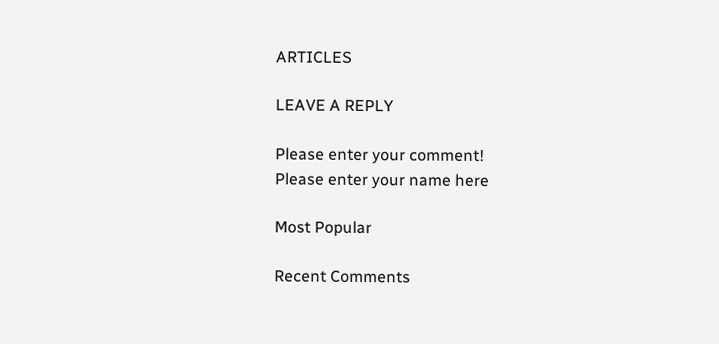ARTICLES

LEAVE A REPLY

Please enter your comment!
Please enter your name here

Most Popular

Recent Comments